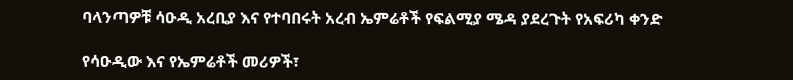ባላንጣዎቹ ሳዑዲ አረቢያ እና የተባበሩት አረብ ኤምሬቶች የፍልሚያ ሜዳ ያደረጉት የአፍሪካ ቀንድ

የሳዑዲው እና የኤምሬቶች መሪዎች፣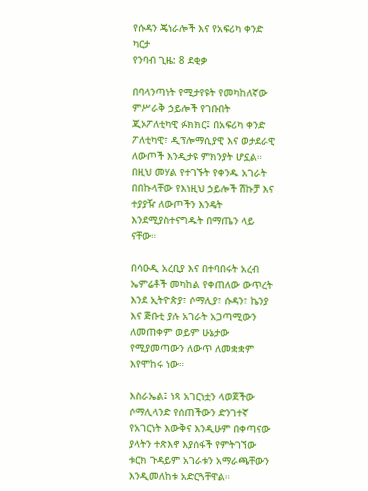የሱዳን ጄነራሎች እና የአፍሪካ ቀንድ ካርታ
የንባብ ጊዜ: 8 ደቂቃ

በባላንጣነት የሚታየዩት የመካከለኛው ምሥራቅ ኃይሎች የገቡበት ጂኦፖለቲካዊ ፉክክር፤ በአፍሪካ ቀንድ ፖለቲካዊ፣ ዲፕሎማሲያዊ እና ወታደራዊ ለውጦች እንዲታዩ ምክንያት ሆኗል። በዚህ መሃል የተገኙት የቀንዱ አገራት በበኩላቸው የእነዚህ ኃይሎች ሽኩቻ እና ተያያዥ ለውጦችን እንዴት እንደሚያስተናግዱት በማጤን ላይ ናቸው።

በሳዑዲ አረቢያ እና በተባበሩት አረብ ኤምሬቶች መካከል የቀጠለው ውጥረት እንደ ኢትዮጵያ፣ ሶማሊያ፣ ሱዳን፣ ኬንያ እና ጅቡቲ ያሉ አገራት አጋጣሚውን ለመጠቀም ወይም ሁኔታው የሚያመጣውን ለውጥ ለመቋቋም እየሞከሩ ነው።

እስራኤል፤ ነጻ አገርነቷን ላወጀችው ሶማሊላንድ የሰጠችውን ድንገተኛ የአገርነት እውቅና እንዲሁም በቀጣናው ያላትን ተጽእኖ እያሰፋች የምትገኘው ቱርክ ጉዳይም አገራቱን አማራጫቸውን እንዲመለከቱ አድርጓቸዋል።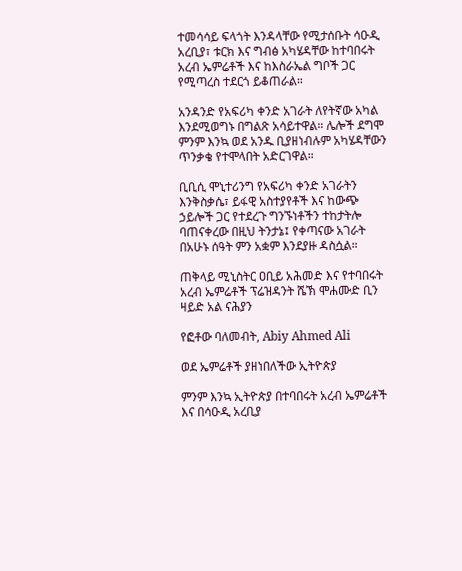ተመሳሳይ ፍላጎት እንዳላቸው የሚታሰቡት ሳዑዲ አረቢያ፣ ቱርክ እና ግብፅ አካሄዳቸው ከተባበሩት አረብ ኤምሬቶች እና ከእስራኤል ግቦች ጋር የሚጣረስ ተደርጎ ይቆጠራል።

አንዳንድ የአፍሪካ ቀንድ አገራት ለየትኛው አካል እንደሚወግኑ በግልጽ አሳይተዋል። ሌሎች ደግሞ ምንም እንኳ ወደ አንዱ ቢያዘነብሉም አካሄዳቸውን ጥንቃቄ የተሞላበት አድርገዋል።

ቢቢሲ ሞኒተሪንግ የአፍሪካ ቀንድ አገራትን እንቅስቃሴ፣ ይፋዊ አስተያየቶች እና ከውጭ ኃይሎች ጋር የተደረጉ ግንኙነቶችን ተከታትሎ ባጠናቀረው በዚህ ትንታኔ፤ የቀጣናው አገራት በአሁኑ ሰዓት ምን አቋም እንደያዙ ዳስሷል።

ጠቅላይ ሚኒስትር ዐቢይ አሕመድ እና የተባበሩት አረብ ኤምሬቶች ፕሬዝዳንት ሼኽ ሞሐሙድ ቢን ዛይድ አል ናሕያን

የፎቶው ባለመብት, Abiy Ahmed Ali

ወደ ኤምሬቶች ያዘነበለችው ኢትዮጵያ

ምንም እንኳ ኢትዮጵያ በተባበሩት አረብ ኤምሬቶች እና በሳዑዲ አረቢያ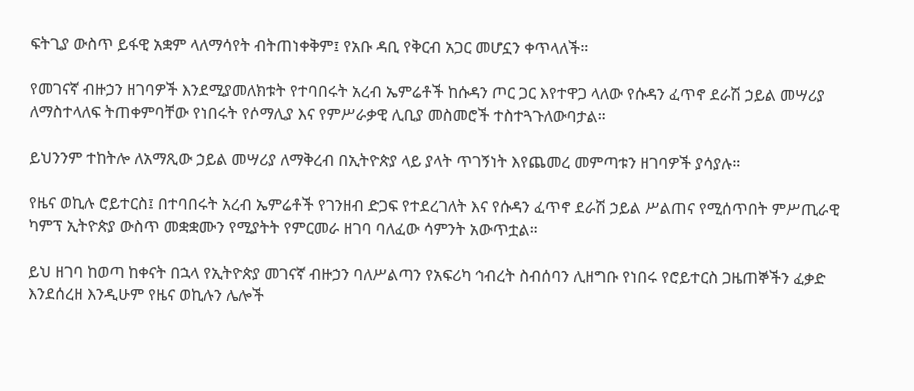ፍትጊያ ውስጥ ይፋዊ አቋም ላለማሳየት ብትጠነቀቅም፤ የአቡ ዳቢ የቅርብ አጋር መሆኗን ቀጥላለች።

የመገናኛ ብዙኃን ዘገባዎች እንደሚያመለክቱት የተባበሩት አረብ ኤምሬቶች ከሱዳን ጦር ጋር እየተዋጋ ላለው የሱዳን ፈጥኖ ደራሽ ኃይል መሣሪያ ለማስተላለፍ ትጠቀምባቸው የነበሩት የሶማሊያ እና የምሥራቃዊ ሊቢያ መስመሮች ተስተጓጉለውባታል።

ይህንንም ተከትሎ ለአማጺው ኃይል መሣሪያ ለማቅረብ በኢትዮጵያ ላይ ያላት ጥገኝነት እየጨመረ መምጣቱን ዘገባዎች ያሳያሉ።

የዜና ወኪሉ ሮይተርስ፤ በተባበሩት አረብ ኤምሬቶች የገንዘብ ድጋፍ የተደረገለት እና የሱዳን ፈጥኖ ደራሽ ኃይል ሥልጠና የሚሰጥበት ምሥጢራዊ ካምፕ ኢትዮጵያ ውስጥ መቋቋሙን የሚያትት የምርመራ ዘገባ ባለፈው ሳምንት አውጥቷል።

ይህ ዘገባ ከወጣ ከቀናት በኋላ የኢትዮጵያ መገናኛ ብዙኃን ባለሥልጣን የአፍሪካ ኅብረት ስብሰባን ሊዘግቡ የነበሩ የሮይተርስ ጋዜጠኞችን ፈቃድ እንደሰረዘ እንዲሁም የዜና ወኪሉን ሌሎች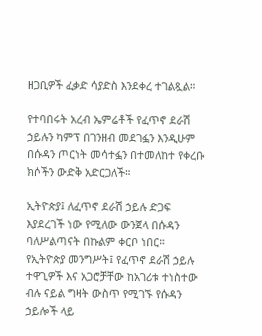ዘጋቢዎች ፈቃድ ሳያድስ እንደቀረ ተገልጿል።

የተባበሩት አረብ ኤምሬቶች የፈጥኖ ደራሽ ኃይሉን ካምፕ በገንዘብ መደገፏን እንዲሁም በሱዳን ጦርነት መሳተፏን በተመለከተ የቀረቡ ክሶችን ውድቅ አድርጋለች።

ኢትዮጵያ፤ ለፈጥኖ ደራሽ ኃይሉ ድጋፍ እያደረገች ነው የሚለው ውንጀላ በሱዳን ባለሥልጣናት በኩልም ቀርቦ ነበር። የኢትዮጵያ መንግሥት፤ የፈጥኖ ደራሽ ኃይሉ ተዋጊዎች እና አጋሮቻቸው ከአገሪቱ ተነስተው ብሉ ናይል ግዛት ውስጥ የሚገኙ የሱዳን ኃይሎች ላይ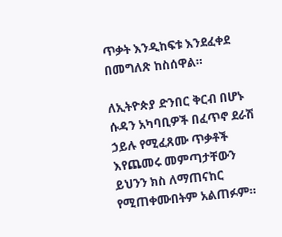ጥቃት እንዲከፍቱ እንደፈቀደ በመግለጽ ከስሰዋል።

ለኢትዮጵያ ድንበር ቅርብ በሆኑ ሱዳን አካባቢዎች በፈጥኖ ደራሽ ኃይሉ የሚፈጸሙ ጥቃቶች እየጨመሩ መምጣታቸውን ይህንን ክስ ለማጠናከር የሚጠቀሙበትም አልጠፉም።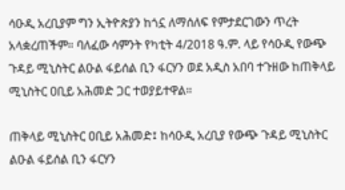ሳዑዲ አረቢያም ግን ኢትዮጵያን ከጎኗ ለማሰለፍ የምታደርገውን ጥረት አላቋረጠችም። ባለፈው ሳምንት የካቲት 4/2018 ዓ.ም. ላይ የሳዑዲ የውጭ ጉዳይ ሚኒስትር ልዑል ፋይሰል ቢን ፋርሃን ወደ አዲስ አበባ ተጉዘው ከጠቅላይ ሚኒስትር ዐቢይ አሕመድ ጋር ተወያይተዋል።

ጠቅላይ ሚኒስትር ዐቢይ አሕመድ፤ ከሳዑዲ አረቢያ የውጭ ጉዳይ ሚኒስትር ልዑል ፋይሰል ቢን ፋርሃን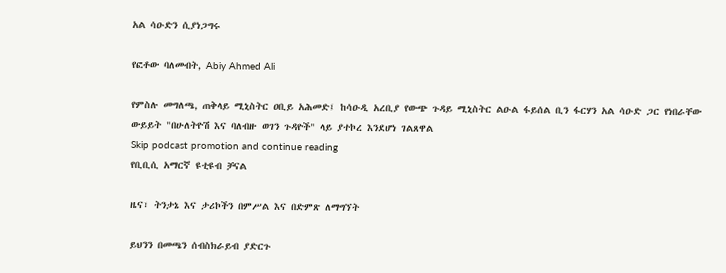አል ሳዑድን ሲያነጋግሩ

የፎቶው ባለመብት, Abiy Ahmed Ali

የምስሉ መግለጫ, ጠቅላይ ሚኒስትር ዐቢይ አሕመድ፤ ከሳዑዲ አረቢያ የውጭ ጉዳይ ሚኒስትር ልዑል ፋይሰል ቢን ፋርሃን አል ሳዑድ ጋር የነበራቸው ውይይት "በሁለትዮሽ እና ባለብዙ ወገን ጉዳዮች" ላይ ያተኮረ እንደሆነ ገልጸዋል
Skip podcast promotion and continue reading
የቢቢሲ አማርኛ ዩቲዩብ ቻናል

ዜና፣ ትንታኔ እና ታሪኮችን በምሥል እና በድምጽ ለማግኘት

ይህንን በመጫን ሰብስክራይብ ያድርጉ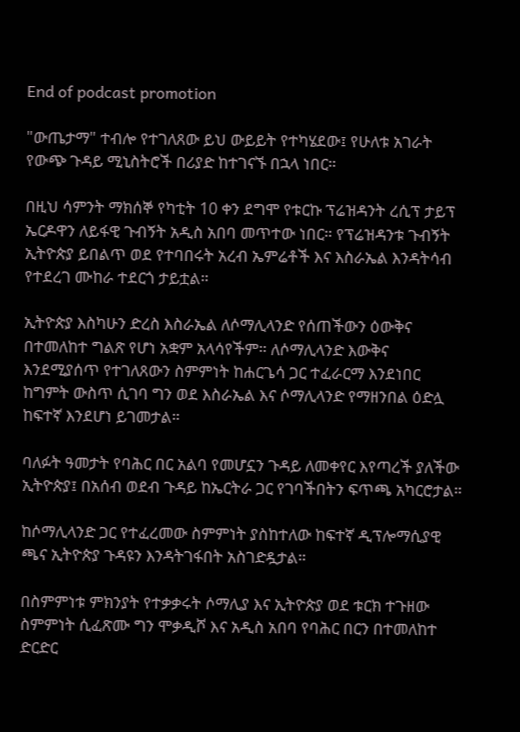End of podcast promotion

"ውጤታማ" ተብሎ የተገለጸው ይህ ውይይት የተካሄደው፤ የሁለቱ አገራት የውጭ ጉዳይ ሚኒስትሮች በሪያድ ከተገናኙ በኋላ ነበር።

በዚህ ሳምንት ማክሰኞ የካቲት 10 ቀን ደግሞ የቱርኩ ፕሬዝዳንት ረሲፕ ታይፕ ኤርዶዋን ለይፋዊ ጉብኝት አዲስ አበባ መጥተው ነበር። የፕሬዝዳንቱ ጉብኝት ኢትዮጵያ ይበልጥ ወደ የተባበሩት አረብ ኤምሬቶች እና እስራኤል እንዳትሳብ የተደረገ ሙከራ ተደርጎ ታይቷል።

ኢትዮጵያ እስካሁን ድረስ እስራኤል ለሶማሊላንድ የሰጠችውን ዕውቅና በተመለከተ ግልጽ የሆነ አቋም አላሳየችም። ለሶማሊላንድ እውቅና እንደሚያሰጥ የተገለጸውን ስምምነት ከሐርጌሳ ጋር ተፈራርማ እንደነበር ከግምት ውስጥ ሲገባ ግን ወደ እስራኤል እና ሶማሊላንድ የማዘንበል ዕድሏ ከፍተኛ እንደሆነ ይገመታል።

ባለፉት ዓመታት የባሕር በር አልባ የመሆኗን ጉዳይ ለመቀየር እየጣረች ያለችው ኢትዮጵያ፤ በአሰብ ወደብ ጉዳይ ከኤርትራ ጋር የገባችበትን ፍጥጫ አካርሮታል።

ከሶማሊላንድ ጋር የተፈረመው ስምምነት ያስከተለው ከፍተኛ ዲፕሎማሲያዊ ጫና ኢትዮጵያ ጉዳዩን እንዳትገፋበት አስገድዷታል።

በስምምነቱ ምክንያት የተቃቃሩት ሶማሊያ እና ኢትዮጵያ ወደ ቱርክ ተጉዘው ስምምነት ሲፈጽሙ ግን ሞቃዲሾ እና አዲስ አበባ የባሕር በርን በተመለከተ ድርድር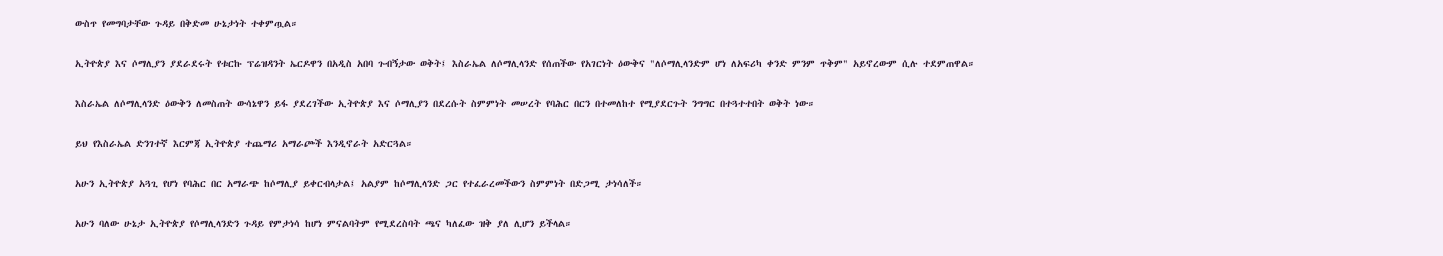ውስጥ የመግባታቸው ጉዳይ በቅድመ ሁኔታነት ተቀምጧል።

ኢትዮጵያ እና ሶማሊያን ያደራደሩት የቱርኩ ፕሬዝዳንት ኤርዶዋን በአዲስ አበባ ጉብኝታው ወቅት፤ እስራኤል ለሶማሊላንድ የሰጠችው የአገርነት ዕውቅና "ለሶማሊላንድም ሆነ ለአፍሪካ ቀንድ ምንም ጥቅም" አይኖረውም ሲሉ ተደምጠዋል።

እስራኤል ለሶማሊላንድ ዕውቅን ለመስጠት ውሳኔዋን ይፋ ያደረገችው ኢትዮጵያ እና ሶማሊያን በደረሱት ስምምነት መሠረት የባሕር በርን በተመለከተ የሚያደርጉት ንግግር በተጓተተበት ወቅት ነው።

ይህ የእስራኤል ድንገተኛ እርምጃ ኢትዮጵያ ተጨማሪ አማራጮች እንዲኖራት አድርጓል።

አሁን ኢትዮጵያ አጓጊ የሆነ የባሕር በር አማራጭ ከሶማሊያ ይቀርብላታል፤ አልያም ከሶማሊላንድ ጋር የተፈራረመችውን ስምምነት በድጋሚ ታነሳለች።

አሁን ባለው ሁኔታ ኢትዮጵያ የሶማሊላንድን ጉዳይ የምታነሳ ከሆነ ምናልባትም የሚደረስባት ጫና ካለፈው ዝቅ ያለ ሊሆን ይችላል።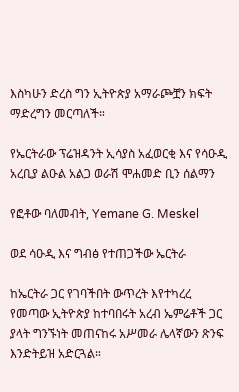እስካሁን ድረስ ግን ኢትዮጵያ አማራጮቿን ክፍት ማድረግን መርጣለች።

የኤርትራው ፕሬዝዳንት ኢሳያስ አፈወርቂ እና የሳዑዲ አረቢያ ልዑል አልጋ ወራሽ ሞሐመድ ቢን ሰልማን

የፎቶው ባለመብት, Yemane G. Meskel

ወደ ሳዑዲ እና ግብፅ የተጠጋችው ኤርትራ

ከኤርትራ ጋር የገባችበት ውጥረት እየተካረረ የመጣው ኢትዮጵያ ከተባበሩት አረብ ኤምሬቶች ጋር ያላት ግንኙነት መጠናከሩ አሥመራ ሌላኛውን ጽንፍ እንድትይዝ አድርጓል።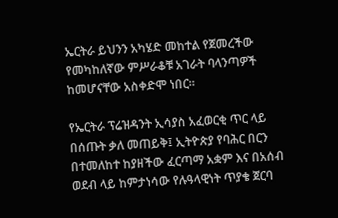ኤርትራ ይህንን አካሄድ መከተል የጀመረችው የመካከለኛው ምሥራቆቹ አገራት ባላንጣዎች ከመሆናቸው አስቀድሞ ነበር።

የኤርትራ ፕሬዝዳንት ኢሳያስ አፈወርቂ ጥር ላይ በሰጡት ቃለ መጠይቅ፤ ኢትዮጵያ የባሕር በርን በተመለከተ ከያዘችው ፈርጣማ አቋም እና በአሰብ ወደብ ላይ ከምታነሳው የሉዓላዊነት ጥያቄ ጀርባ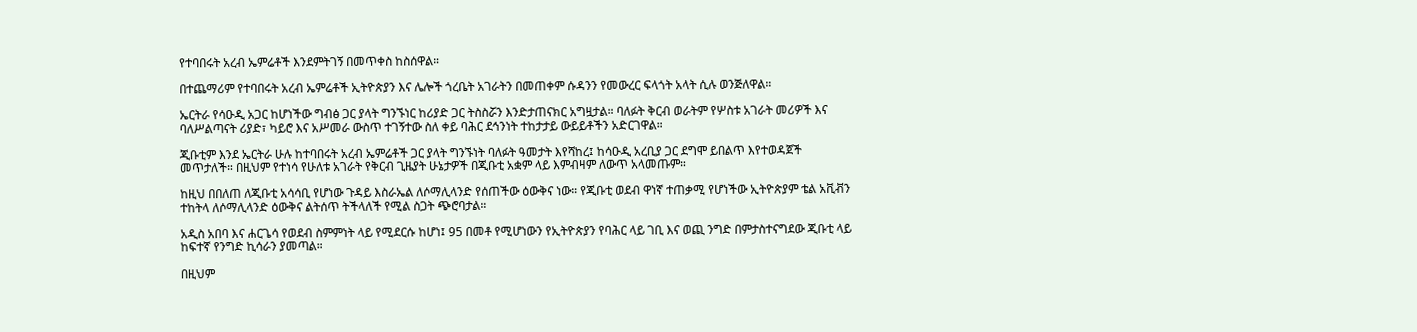የተባበሩት አረብ ኤምሬቶች እንደምትገኝ በመጥቀስ ከስሰዋል።

በተጨማሪም የተባበሩት አረብ ኤምሬቶች ኢትዮጵያን እና ሌሎች ጎረቤት አገራትን በመጠቀም ሱዳንን የመውረር ፍላጎት አላት ሲሉ ወንጅለዋል።

ኤርትራ የሳዑዲ አጋር ከሆነችው ግብፅ ጋር ያላት ግንኙነር ከሪያድ ጋር ትስስሯን እንድታጠናክር አግዟታል። ባለፉት ቅርብ ወራትም የሦስቱ አገራት መሪዎች እና ባለሥልጣናት ሪያድ፣ ካይሮ እና አሥመራ ውስጥ ተገኝተው ስለ ቀይ ባሕር ደኅንነት ተከታታይ ውይይቶችን አድርገዋል።

ጂቡቲም እንደ ኤርትራ ሁሉ ከተባበሩት አረብ ኤምሬቶች ጋር ያላት ግንኙነት ባለፉት ዓመታት እየሻከረ፤ ከሳዑዲ አረቢያ ጋር ደግሞ ይበልጥ እየተወዳጀች መጥታለች። በዚህም የተነሳ የሁለቱ አገራት የቅርብ ጊዜያት ሁኔታዎች በጂቡቲ አቋም ላይ እምብዛም ለውጥ አላመጡም።

ከዚህ በበለጠ ለጂቡቲ አሳሳቢ የሆነው ጉዳይ እስራኤል ለሶማሊላንድ የሰጠችው ዕውቅና ነው። የጂቡቲ ወደብ ዋነኛ ተጠቃሚ የሆነችው ኢትዮጵያም ቴል አቪቭን ተከትላ ለሶማሊላንድ ዕውቅና ልትሰጥ ትችላለች የሚል ስጋት ጭሮባታል።

አዲስ አበባ እና ሐርጌሳ የወደብ ስምምነት ላይ የሚደርሱ ከሆነ፤ 95 በመቶ የሚሆነውን የኢትዮጵያን የባሕር ላይ ገቢ እና ወጪ ንግድ በምታስተናግደው ጂቡቲ ላይ ከፍተኛ የንግድ ኪሳራን ያመጣል።

በዚህም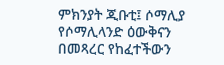ምክንያት ጂቡቲ፤ ሶማሊያ የሶማሊላንድ ዕውቅናን በመጻረር የከፈተችውን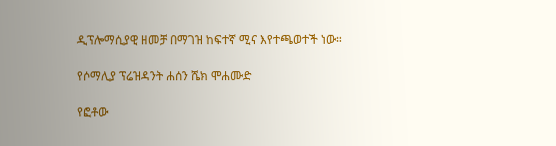ዲፕሎማሲያዊ ዘመቻ በማገዝ ከፍተኛ ሚና እየተጫወተች ነው።

የሶማሊያ ፕሬዝዳንት ሐሰን ሼክ ሞሐሙድ

የፎቶው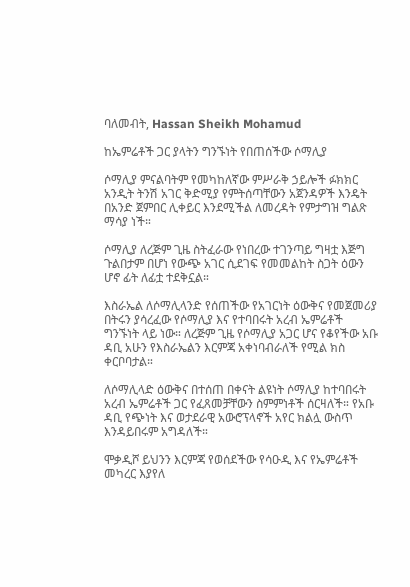ባለመብት, Hassan Sheikh Mohamud

ከኤምሬቶች ጋር ያላትን ግንኙነት የበጠሰችው ሶማሊያ

ሶማሊያ ምናልባትም የመካከለኛው ምሥራቅ ኃይሎች ፉክክር አንዲት ትንሽ አገር ቅድሚያ የምትሰጣቸውን አጀንዳዎች እንዴት በአንድ ጀምበር ሊቀይር እንደሚችል ለመረዳት የምታግዝ ግልጽ ማሳያ ነች።

ሶማሊያ ለረጅም ጊዜ ስትፈራው የነበረው ተገንጣይ ግዛቷ እጅግ ጉልበታም በሆነ የውጭ አገር ሲደገፍ የመመልከት ስጋት ዕውን ሆኖ ፊት ለፊቷ ተደቅኗል።

እስራኤል ለሶማሊላንድ የሰጠችው የአገርነት ዕውቅና የመጀመሪያ በትሩን ያሳረፈው የሶማሊያ እና የተባበሩት አረብ ኤምሬቶች ግንኙነት ላይ ነው። ለረጅም ጊዜ የሶማሊያ አጋር ሆና የቆየችው አቡ ዳቢ አሁን የእስራኤልን እርምጃ አቀነባብራለች የሚል ክስ ቀርቦባታል።

ለሶማሊላድ ዕውቅና በተሰጠ በቀናት ልዩነት ሶማሊያ ከተባበሩት አረብ ኤምሬቶች ጋር የፈጸመቻቸውን ስምምነቶች ሰርዛለች። የአቡ ዳቢ የጭነት እና ወታደራዊ አውሮፕላኖች አየር ክልሏ ውስጥ እንዳይበሩም አግዳለች።

ሞቃዲሾ ይህንን እርምጃ የወሰደችው የሳዑዲ እና የኤምሬቶች መካረር እያየለ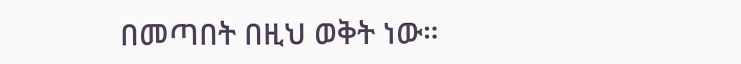በመጣበት በዚህ ወቅት ነው።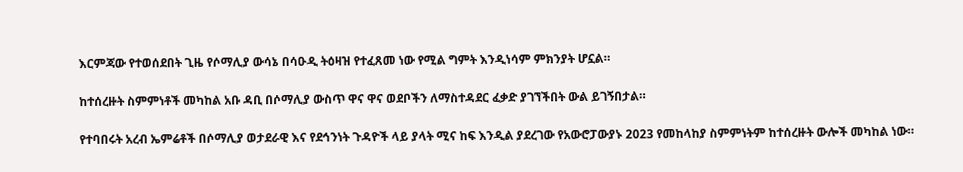እርምጃው የተወሰደበት ጊዜ የሶማሊያ ውሳኔ በሳዑዲ ትዕዛዝ የተፈጸመ ነው የሚል ግምት እንዲነሳም ምክንያት ሆኗል።

ከተሰረዙት ስምምነቶች መካከል አቡ ዳቢ በሶማሊያ ውስጥ ዋና ዋና ወደቦችን ለማስተዳደር ፈቃድ ያገኘችበት ውል ይገኝበታል።

የተባበሩት አረብ ኤምሬቶች በሶማሊያ ወታደራዊ እና የደኅንነት ጉዳዮች ላይ ያላት ሚና ከፍ እንዲል ያደረገው የአውሮፓውያኑ 2023 የመከላከያ ስምምነትም ከተሰረዙት ውሎች መካከል ነው።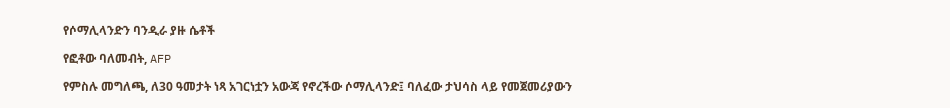የሶማሊላንድን ባንዲራ ያዙ ሴቶች

የፎቶው ባለመብት, AFP

የምስሉ መግለጫ, ለ30 ዓመታት ነጻ አገርነቷን አውጃ የኖረችው ሶማሊላንድ፤ ባለፈው ታህሳስ ላይ የመጀመሪያውን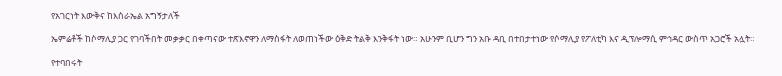የአገርነት እውቅና ከእስራኤል አግኝታለች

ኤምሬቶች ከሶማሊያ ጋር የገባችበት መቃቃር በቀጣናው ተጽእኖዋን ለማስፋት ለወጠነችው ዕቅድ ትልቅ እንቅፋት ነው። አሁንም ቢሆን ግን አቡ ዳቢ በተበታተነው የሶማሊያ የፖለቲካ እና ዲፕሎማሲ ምኅዳር ውስጥ አጋሮች አሏት።

የተባበሩት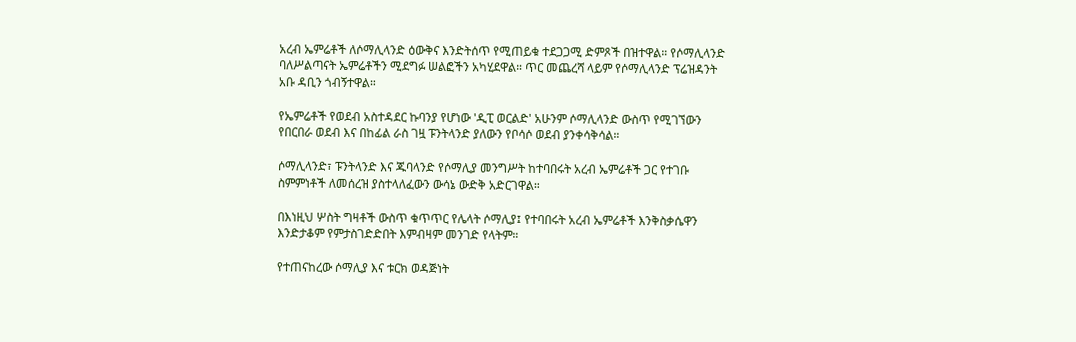አረብ ኤምሬቶች ለሶማሊላንድ ዕውቅና እንድትሰጥ የሚጠይቁ ተደጋጋሚ ድምጾች በዝተዋል። የሶማሊላንድ ባለሥልጣናት ኤምሬቶችን ሚደግፉ ሠልፎችን አካሂደዋል። ጥር መጨረሻ ላይም የሶማሊላንድ ፕሬዝዳንት አቡ ዳቢን ጎብኝተዋል።

የኤምሬቶች የወደብ አስተዳደር ኩባንያ የሆነው 'ዲፒ ወርልድ' አሁንም ሶማሊላንድ ውስጥ የሚገኘውን የበርበራ ወደብ እና በከፊል ራስ ገዟ ፑንትላንድ ያለውን የቦሳሶ ወደብ ያንቀሳቅሳል።

ሶማሊላንድ፣ ፑንትላንድ እና ጁባላንድ የሶማሊያ መንግሥት ከተባበሩት አረብ ኤምሬቶች ጋር የተገቡ ስምምነቶች ለመሰረዝ ያስተላለፈውን ውሳኔ ውድቅ አድርገዋል።

በእነዚህ ሦስት ግዛቶች ውስጥ ቁጥጥር የሌላት ሶማሊያ፤ የተባበሩት አረብ ኤምሬቶች እንቅስቃሴዋን እንድታቆም የምታስገድድበት እምብዛም መንገድ የላትም።

የተጠናከረው ሶማሊያ እና ቱርክ ወዳጅነት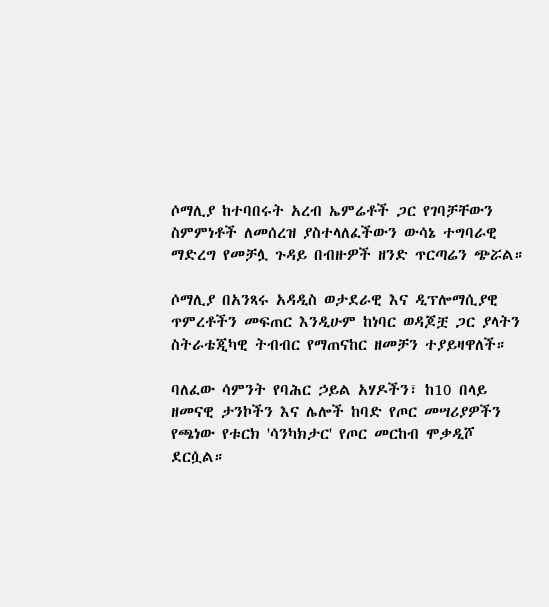ሶማሊያ ከተባበሩት አረብ ኤምሬቶች ጋር የገባቻቸውን ስምምነቶች ለመሰረዝ ያስተላለፈችውን ውሳኔ ተግባራዊ ማድረግ የመቻሏ ጉዳይ በብዙዎች ዘንድ ጥርጣሬን ጭሯል።

ሶማሊያ በአንጻሩ አዳዲስ ወታደራዊ እና ዲፕሎማሲያዊ ጥምረቶችን መፍጠር እንዲሁም ከነባር ወዳጆቿ ጋር ያላትን ስትራቴጂካዊ ትብብር የማጠናከር ዘመቻን ተያይዛዋለች።

ባለፈው ሳምንት የባሕር ኃይል አሃዶችን፣ ከ10 በላይ ዘመናዊ ታንኮችን እና ሌሎች ከባድ የጦር መሣሪያዎችን የጫነው የቱርክ 'ሳንካክታር' የጦር መርከብ ሞቃዲሾ ደርሷል።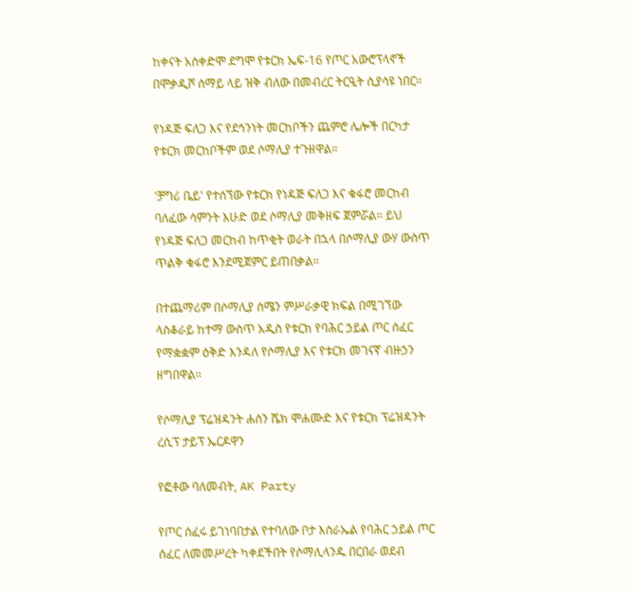ከቀናት አስቀድሞ ደግሞ የቱርክ ኤፍ-16 የጦር አውሮፕላኖች በሞቃዲሾ ሰማይ ላይ ዝቅ ብለው በመብረር ትርዒት ሲያሳዩ ነበር።

የነዳጅ ፍለጋ እና የደኅንነት መርከቦችን ጨምሮ ሌሎች በርካታ የቱርክ መርከቦችም ወደ ሶማሊያ ተጉዘዋል።

'ቻግሪ ቤይ' የተሰኘው የቱርክ የነዳጅ ፍለጋ እና ቁፋሮ መርከብ ባለፈው ሳምንት እሁድ ወደ ሶማሊያ መቅዘፍ ጀምሯል። ይህ የነዳጅ ፍለጋ መርከብ ከጥቂት ወራት በኋላ በሶማሊያ ውሃ ውስጥ ጥልቅ ቁፋሮ እንደሚጀምር ይጠበቃል።

በተጨማሪም በሶማሊያ ሰሜን ምሥራቃዊ ክፍል በሚገኘው ላስቆራይ ከተማ ውስጥ አዲስ የቱርክ የባሕር ኃይል ጦር ሰፈር የማቋቋም ዕቅድ እንዳለ የሶማሊያ እና የቱርክ መገናኛ ብዙኃን ዘግበዋል።

የሶማሊያ ፕሬዝዳንት ሐሰን ሼክ ሞሐሙድ እና የቱርክ ፕሬዝዳንት ረሲፕ ታይፕ ኤርዶዋን

የፎቶው ባለመብት, AK Party

የጦር ሰፈሩ ይገነባበታል የተባለው ቦታ እስራኤል የባሕር ኃይል ጦር ሰፈር ለመመሥረት ካቀደችበት የሶማሊላንዱ በርበራ ወደብ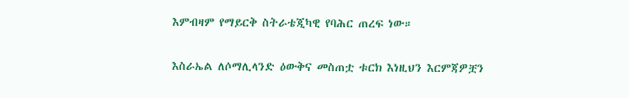እምብዛም የማይርቅ ስትራቴጂካዊ የባሕር ጠረፍ ነው።

እስራኤል ለሶማሊላንድ ዕውቅና መስጠቷ ቱርክ እነዚህን እርምጃዎቿን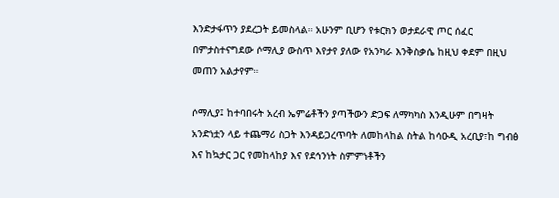እንድታፋጥን ያደረጋት ይመስላል። አሁንም ቢሆን የቱርክን ወታደራዊ ጦር ሰፈር በምታስተናግደው ሶማሊያ ውስጥ እየታየ ያለው የአንካራ እንቅስቃሴ ከዚህ ቀደም በዚህ መጠን አልታየም።

ሶማሊያ፤ ከተባበሩት አረብ ኤምሬቶችን ያጣችውን ድጋፍ ለማካካስ እንዲሁም በግዛት አንድነቷን ላይ ተጨማሪ ስጋት እንዳይጋረጥባት ለመከላከል ስትል ከሳዑዲ አረቢያ፣ከ ግብፅ እና ከኳታር ጋር የመከላከያ እና የደኅንነት ስምምነቶችን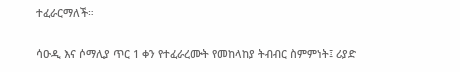ተፈራርማለች።

ሳዑዲ እና ሶማሊያ ጥር 1 ቀን የተፈራረሙት የመከላከያ ትብብር ስምምነት፤ ሪያድ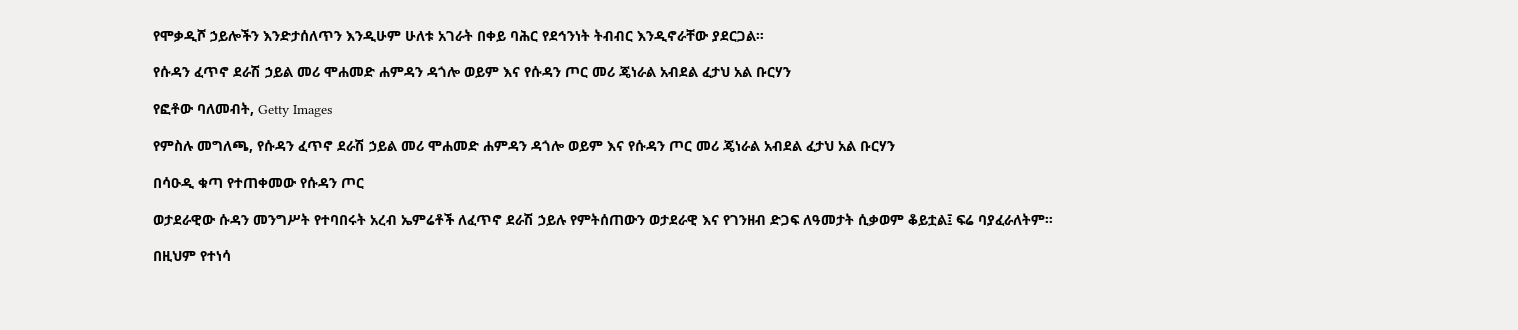የሞቃዲሾ ኃይሎችን እንድታሰለጥን እንዲሁም ሁለቱ አገራት በቀይ ባሕር የደኅንነት ትብብር እንዲኖራቸው ያደርጋል።

የሱዳን ፈጥኖ ደራሽ ኃይል መሪ ሞሐመድ ሐምዳን ዳጎሎ ወይም እና የሱዳን ጦር መሪ ጄነራል አብደል ፈታህ አል ቡርሃን

የፎቶው ባለመብት, Getty Images

የምስሉ መግለጫ, የሱዳን ፈጥኖ ደራሽ ኃይል መሪ ሞሐመድ ሐምዳን ዳጎሎ ወይም እና የሱዳን ጦር መሪ ጄነራል አብደል ፈታህ አል ቡርሃን

በሳዑዲ ቁጣ የተጠቀመው የሱዳን ጦር

ወታደራዊው ሱዳን መንግሥት የተባበሩት አረብ ኤምሬቶች ለፈጥኖ ደራሽ ኃይሉ የምትሰጠውን ወታደራዊ እና የገንዘብ ድጋፍ ለዓመታት ሲቃወም ቆይቷል፤ ፍሬ ባያፈራለትም።

በዚህም የተነሳ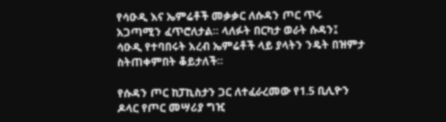የሳዑዲ እና ኤምሬቶች መቃቃር ለሱዳን ጦር ጥሩ አጋጣሚን ፈጥሮለታል። ላለፉት በርካታ ወራት ሱዳን፤ ሳዑዲ የተባበሩት አረብ ኤምሬቶች ላይ ያላትን ንዴት በዝምታ ስትጠቀምበት ቆይታለች።

የሱዳን ጦር ከፓኪስታን ጋር ለተፈራረመው የ1.5 ቢሊዮን ዶላር የጦር መሣሪያ ግዢ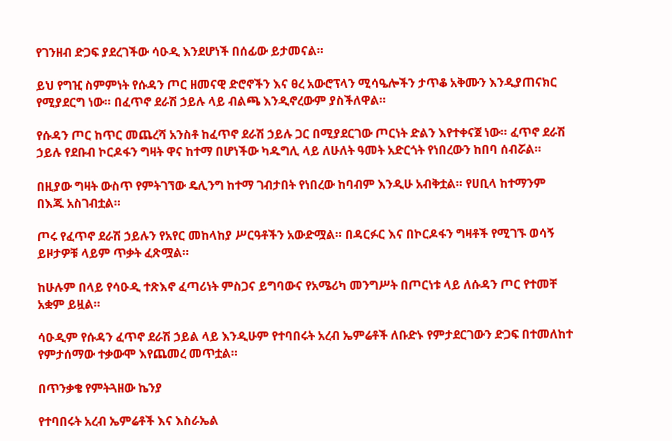የገንዘብ ድጋፍ ያደረገችው ሳዑዲ እንደሆነች በሰፊው ይታመናል።

ይህ የግዢ ስምምነት የሱዳን ጦር ዘመናዊ ድሮኖችን እና ፀረ አውሮፕላን ሚሳዔሎችን ታጥቆ አቅሙን እንዲያጠናክር የሚያደርግ ነው። በፈጥኖ ደራሽ ኃይሉ ላይ ብልጫ እንዲኖረውም ያስችለዋል።

የሱዳን ጦር ከጥር መጨረሻ አንስቶ ከፈጥኖ ደራሽ ኃይሉ ጋር በሚያደርገው ጦርነት ድልን እየተቀናጀ ነው። ፈጥኖ ደራሽ ኃይሉ የደቡብ ኮርዶፋን ግዛት ዋና ከተማ በሆነችው ካዱግሊ ላይ ለሁለት ዓመት አድርጎት የነበረውን ከበባ ሰብሯል።

በዚያው ግዛት ውስጥ የምትገኘው ዴሊንግ ከተማ ገብታበት የነበረው ከባብም እንዲሁ አብቅቷል። የሀቢላ ከተማንም በእጁ አስገብቷል።

ጦሩ የፈጥኖ ደራሽ ኃይሉን የአየር መከላከያ ሥርዓቶችን አውድሟል። በዳርፉር እና በኮርዶፋን ግዛቶች የሚገኙ ወሳኝ ይዞታዎቹ ላይም ጥቃት ፈጽሟል።

ከሁሉም በላይ የሳዑዲ ተጽእኖ ፈጣሪነት ምስጋና ይግባውና የአሜሪካ መንግሥት በጦርነቱ ላይ ለሱዳን ጦር የተመቸ አቋም ይዟል።

ሳዑዲም የሱዳን ፈጥኖ ደራሽ ኃይል ላይ እንዲሁም የተባበሩት አረብ ኤምሬቶች ለቡድኑ የምታደርገውን ድጋፍ በተመለከተ የምታሰማው ተቃውሞ እየጨመረ መጥቷል።

በጥንቃቄ የምትጓዘው ኬንያ

የተባበሩት አረብ ኤምሬቶች እና እስራኤል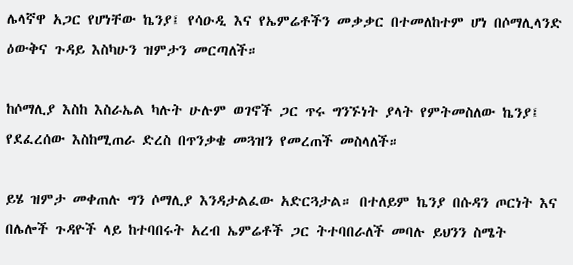ሌላኛዋ አጋር የሆነቸው ኬንያ፤ የሳዑዲ እና የኤምሬቶችን መቃቃር በተመለከተም ሆነ በሶማሊላንድ ዕውቅና ጉዳይ እስካሁን ዝምታን መርጣለች።

ከሶማሊያ እስከ እስራኤል ካሉት ሁሉም ወገኖች ጋር ጥሩ ግንኙነት ያላት የምትመስለው ኬንያ፤ የደፈረሰው እስከሚጠራ ድረስ በጥንቃቄ መጓዝን የመረጠች መስላለች።

ይሄ ዝምታ መቀጠሉ ግን ሶማሊያ እንዳታልፈው አድርጓታል። በተለይም ኬንያ በሱዳን ጦርነት እና በሌሎች ጉዳዮች ላይ ከተባበሩት አረብ ኤምሬቶች ጋር ትተባበራለች መባሉ ይህንን ስሜት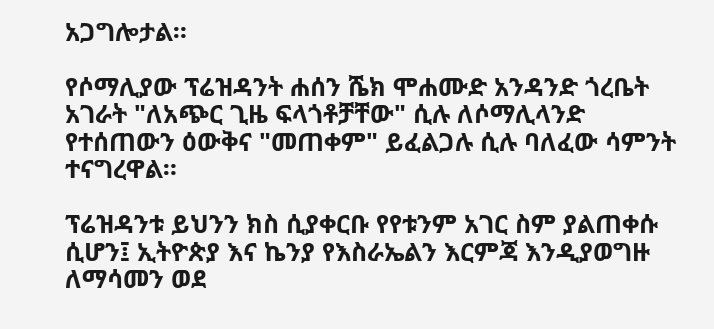አጋግሎታል።

የሶማሊያው ፕሬዝዳንት ሐሰን ሼክ ሞሐሙድ አንዳንድ ጎረቤት አገራት "ለአጭር ጊዜ ፍላጎቶቻቸው" ሲሉ ለሶማሊላንድ የተሰጠውን ዕውቅና "መጠቀም" ይፈልጋሉ ሲሉ ባለፈው ሳምንት ተናግረዋል።

ፕሬዝዳንቱ ይህንን ክስ ሲያቀርቡ የየቱንም አገር ስም ያልጠቀሱ ሲሆን፤ ኢትዮጵያ እና ኬንያ የእስራኤልን እርምጃ እንዲያወግዙ ለማሳመን ወደ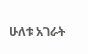ሁለቱ አገራት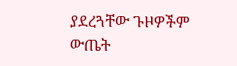ያደረጓቸው ጉዞዎችም ውጤት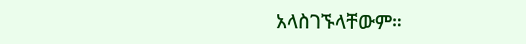አላስገኙላቸውም።